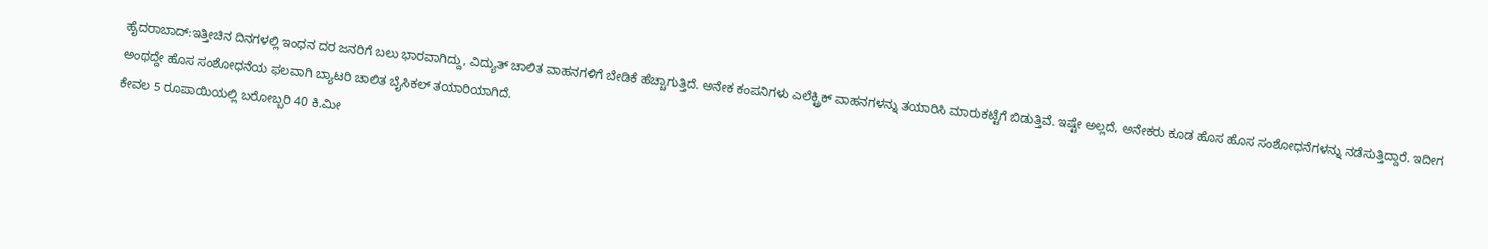ಹೈದರಾಬಾದ್:ಇತ್ತೀಚಿನ ದಿನಗಳಲ್ಲಿ ಇಂಧನ ದರ ಜನರಿಗೆ ಬಲು ಭಾರವಾಗಿದ್ದು, ವಿದ್ಯುತ್ ಚಾಲಿತ ವಾಹನಗಳಿಗೆ ಬೇಡಿಕೆ ಹೆಚ್ಚಾಗುತ್ತಿದೆ. ಅನೇಕ ಕಂಪನಿಗಳು ಎಲೆಕ್ಟ್ರಿಕ್ ವಾಹನಗಳನ್ನು ತಯಾರಿಸಿ ಮಾರುಕಟ್ಟೆಗೆ ಬಿಡುತ್ತಿವೆ. ಇಷ್ಟೇ ಅಲ್ಲದೆ, ಅನೇಕರು ಕೂಡ ಹೊಸ ಹೊಸ ಸಂಶೋಧನೆಗಳನ್ನು ನಡೆಸುತ್ತಿದ್ದಾರೆ. ಇದೀಗ ಅಂಥದ್ದೇ ಹೊಸ ಸಂಶೋಧನೆಯ ಫಲವಾಗಿ ಬ್ಯಾಟರಿ ಚಾಲಿತ ಬೈಸಿಕಲ್ ತಯಾರಿಯಾಗಿದೆ.
ಕೇವಲ 5 ರೂಪಾಯಿಯಲ್ಲಿ ಬರೋಬ್ಬರಿ 40 ಕಿ.ಮೀ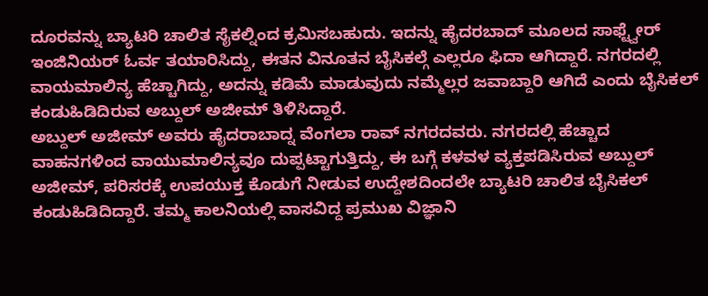ದೂರವನ್ನು ಬ್ಯಾಟರಿ ಚಾಲಿತ ಸೈಕಲ್ನಿಂದ ಕ್ರಮಿಸಬಹುದು. ಇದನ್ನು ಹೈದರಬಾದ್ ಮೂಲದ ಸಾಫ್ಟ್ವೇರ್ ಇಂಜಿನಿಯರ್ ಓರ್ವ ತಯಾರಿಸಿದ್ದು, ಈತನ ವಿನೂತನ ಬೈಸಿಕಲ್ಗೆ ಎಲ್ಲರೂ ಫಿದಾ ಆಗಿದ್ದಾರೆ. ನಗರದಲ್ಲಿ ವಾಯಮಾಲಿನ್ಯ ಹೆಚ್ಚಾಗಿದ್ದು, ಅದನ್ನು ಕಡಿಮೆ ಮಾಡುವುದು ನಮ್ಮೆಲ್ಲರ ಜವಾಬ್ದಾರಿ ಆಗಿದೆ ಎಂದು ಬೈಸಿಕಲ್ ಕಂಡುಹಿಡಿದಿರುವ ಅಬ್ದುಲ್ ಅಜೀಮ್ ತಿಳಿಸಿದ್ದಾರೆ.
ಅಬ್ದುಲ್ ಅಜೀಮ್ ಅವರು ಹೈದರಾಬಾದ್ನ ವೆಂಗಲಾ ರಾವ್ ನಗರದವರು. ನಗರದಲ್ಲಿ ಹೆಚ್ಚಾದ ವಾಹನಗಳಿಂದ ವಾಯುಮಾಲಿನ್ಯವೂ ದುಪ್ಪಟ್ಟಾಗುತ್ತಿದ್ದು, ಈ ಬಗ್ಗೆ ಕಳವಳ ವ್ಯಕ್ತಪಡಿಸಿರುವ ಅಬ್ದುಲ್ ಅಜೀಮ್, ಪರಿಸರಕ್ಕೆ ಉಪಯುಕ್ತ ಕೊಡುಗೆ ನೀಡುವ ಉದ್ದೇಶದಿಂದಲೇ ಬ್ಯಾಟರಿ ಚಾಲಿತ ಬೈಸಿಕಲ್ ಕಂಡುಹಿಡಿದಿದ್ದಾರೆ. ತಮ್ಮ ಕಾಲನಿಯಲ್ಲಿ ವಾಸವಿದ್ದ ಪ್ರಮುಖ ವಿಜ್ಞಾನಿ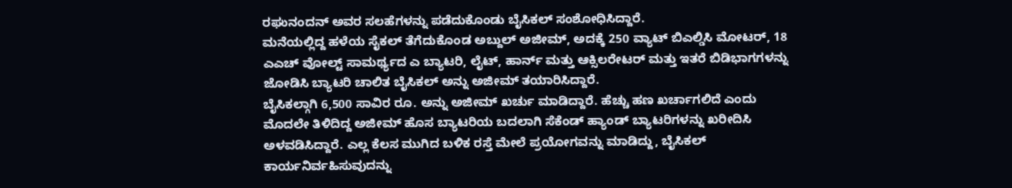ರಘುನಂದನ್ ಅವರ ಸಲಹೆಗಳನ್ನು ಪಡೆದುಕೊಂಡು ಬೈಸಿಕಲ್ ಸಂಶೋಧಿಸಿದ್ದಾರೆ.
ಮನೆಯಲ್ಲಿದ್ದ ಹಳೆಯ ಸೈಕಲ್ ತೆಗೆದುಕೊಂಡ ಅಬ್ದುಲ್ ಅಜೀಮ್, ಅದಕ್ಕೆ 250 ವ್ಯಾಟ್ ಬಿಎಲ್ಡಿಸಿ ಮೋಟರ್, 18 ಎಎಚ್ ವೋಲ್ಟ್ ಸಾಮರ್ಥ್ಯದ ಎ ಬ್ಯಾಟರಿ, ಲೈಟ್, ಹಾರ್ನ್ ಮತ್ತು ಆಕ್ಸಿಲರೇಟರ್ ಮತ್ತು ಇತರೆ ಬಿಡಿಭಾಗಗಳನ್ನು ಜೋಡಿಸಿ ಬ್ಯಾಟರಿ ಚಾಲಿತ ಬೈಸಿಕಲ್ ಅನ್ನು ಅಜೀಮ್ ತಯಾರಿಸಿದ್ದಾರೆ.
ಬೈಸಿಕಲ್ಗಾಗಿ 6,500 ಸಾವಿರ ರೂ. ಅನ್ನು ಅಜೀಮ್ ಖರ್ಚು ಮಾಡಿದ್ದಾರೆ. ಹೆಚ್ಚು ಹಣ ಖರ್ಚಾಗಲಿದೆ ಎಂದು ಮೊದಲೇ ತಿಳಿದಿದ್ದ ಅಜೀಮ್ ಹೊಸ ಬ್ಯಾಟರಿಯ ಬದಲಾಗಿ ಸೆಕೆಂಡ್ ಹ್ಯಾಂಡ್ ಬ್ಯಾಟರಿಗಳನ್ನು ಖರೀದಿಸಿ ಅಳವಡಿಸಿದ್ದಾರೆ. ಎಲ್ಲ ಕೆಲಸ ಮುಗಿದ ಬಳಿಕ ರಸ್ತೆ ಮೇಲೆ ಪ್ರಯೋಗವನ್ನು ಮಾಡಿದ್ದು, ಬೈಸಿಕಲ್ ಕಾರ್ಯನಿರ್ವಹಿಸುವುದನ್ನು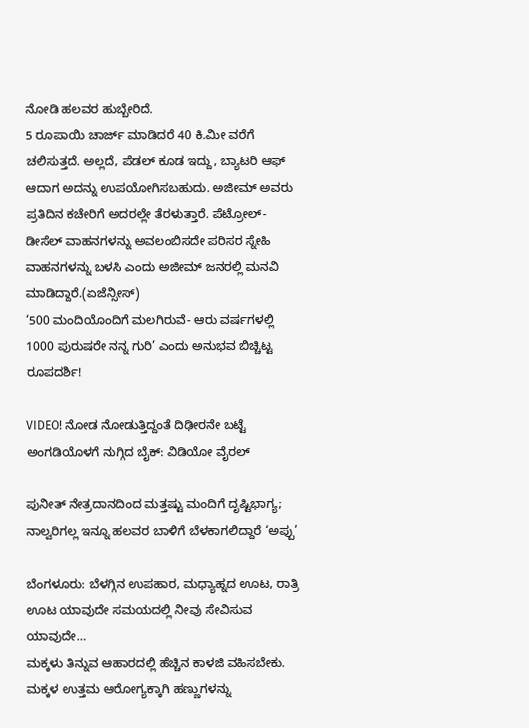ನೋಡಿ ಹಲವರ ಹುಬ್ಬೇರಿದೆ.
5 ರೂಪಾಯಿ ಚಾರ್ಜ್ ಮಾಡಿದರೆ 40 ಕಿ.ಮೀ ವರೆಗೆ ಚಲಿಸುತ್ತದೆ. ಅಲ್ಲದೆ, ಪೆಡಲ್ ಕೂಡ ಇದ್ದು, ಬ್ಯಾಟರಿ ಆಫ್ ಆದಾಗ ಅದನ್ನು ಉಪಯೋಗಿಸಬಹುದು. ಅಜೀಮ್ ಅವರು ಪ್ರತಿದಿನ ಕಚೇರಿಗೆ ಅದರಲ್ಲೇ ತೆರಳುತ್ತಾರೆ. ಪೆಟ್ರೋಲ್-ಡೀಸೆಲ್ ವಾಹನಗಳನ್ನು ಅವಲಂಬಿಸದೇ ಪರಿಸರ ಸ್ನೇಹಿ ವಾಹನಗಳನ್ನು ಬಳಸಿ ಎಂದು ಅಜೀಮ್ ಜನರಲ್ಲಿ ಮನವಿ ಮಾಡಿದ್ದಾರೆ.(ಏಜೆನ್ಸೀಸ್)
‘500 ಮಂದಿಯೊಂದಿಗೆ ಮಲಗಿರುವೆ- ಆರು ವರ್ಷಗಳಲ್ಲಿ 1000 ಪುರುಷರೇ ನನ್ನ ಗುರಿ’ ಎಂದು ಅನುಭವ ಬಿಚ್ಚಿಟ್ಟ ರೂಪದರ್ಶಿ!

VIDEO! ನೋಡ ನೋಡುತ್ತಿದ್ದಂತೆ ದಿಢೀರನೇ ಬಟ್ಟೆ ಅಂಗಡಿಯೊಳಗೆ ನುಗ್ಗಿದ ಬೈಕ್: ವಿಡಿಯೋ ವೈರಲ್

ಪುನೀತ್ ನೇತ್ರದಾನದಿಂದ ಮತ್ತಷ್ಟು ಮಂದಿಗೆ ದೃಷ್ಟಿಭಾಗ್ಯ; ನಾಲ್ವರಿಗಲ್ಲ ಇನ್ನೂ ಹಲವರ ಬಾಳಿಗೆ ಬೆಳಕಾಗಲಿದ್ದಾರೆ ‘ಅಪ್ಪು’

ಬೆಂಗಳೂರು: ಬೆಳಗ್ಗಿನ ಉಪಹಾರ, ಮಧ್ಯಾಹ್ನದ ಊಟ, ರಾತ್ರಿ ಊಟ ಯಾವುದೇ ಸಮಯದಲ್ಲಿ ನೀವು ಸೇವಿಸುವ ಯಾವುದೇ…
ಮಕ್ಕಳು ತಿನ್ನುವ ಆಹಾರದಲ್ಲಿ ಹೆಚ್ಚಿನ ಕಾಳಜಿ ವಹಿಸಬೇಕು. ಮಕ್ಕಳ ಉತ್ತಮ ಆರೋಗ್ಯಕ್ಕಾಗಿ ಹಣ್ಣುಗಳನ್ನು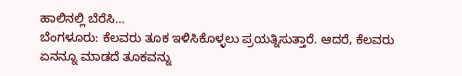ಹಾಲಿನಲ್ಲಿ ಬೆರೆಸಿ…
ಬೆಂಗಳೂರು: ಕೆಲವರು ತೂಕ ಇಳಿಸಿಕೊಳ್ಳಲು ಪ್ರಯತ್ನಿಸುತ್ತಾರೆ. ಆದರೆ, ಕೆಲವರು ಏನನ್ನೂ ಮಾಡದೆ ತೂಕವನ್ನು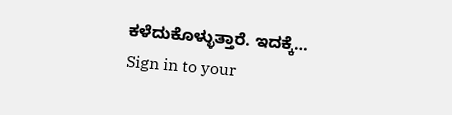ಕಳೆದುಕೊಳ್ಳುತ್ತಾರೆ. ಇದಕ್ಕೆ…
Sign in to your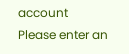account
Please enter an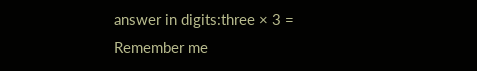answer in digits:three × 3 =
Remember me